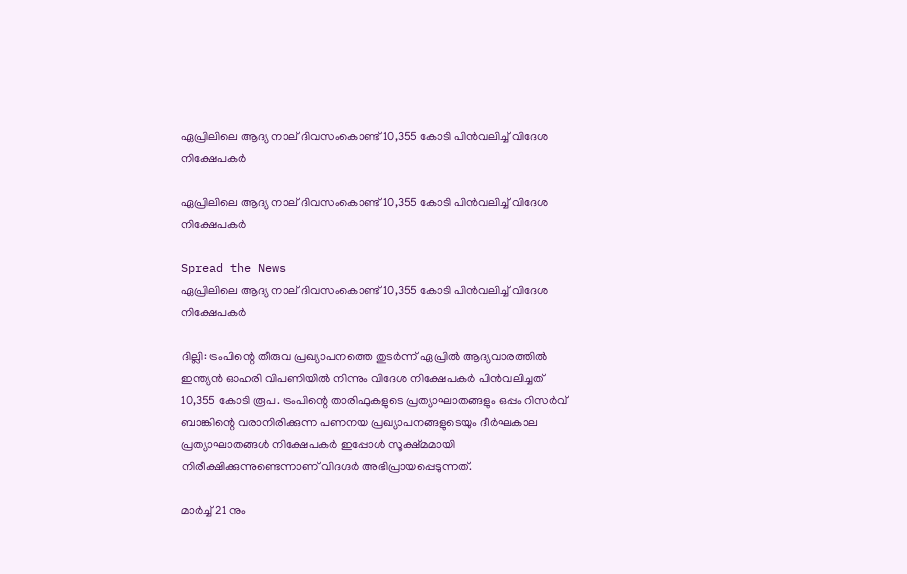ഏപ്രിലിലെ ആദ്യ നാല് ദിവസംകൊണ്ട് 10,355 കോടി പിൻവലിച്ച് വിദേശ നിക്ഷേപകർ

ഏപ്രിലിലെ ആദ്യ നാല് ദിവസംകൊണ്ട് 10,355 കോടി പിൻവലിച്ച് വിദേശ നിക്ഷേപകർ

Spread the News
ഏപ്രിലിലെ ആദ്യ നാല് ദിവസംകൊണ്ട് 10,355 കോടി പിൻവലിച്ച് വിദേശ നിക്ഷേപകർ

ദില്ലി: ട്രംപിന്റെ തീരുവ പ്രഖ്യാപനത്തെ തുടർന്ന് ഏപ്രിൽ ആദ്യവാരത്തിൽ ഇന്ത്യൻ ഓഹരി വിപണിയിൽ നിന്നും വിദേശ നിക്ഷേപകർ പിൻവലിച്ചത് 10,355 കോടി രൂപ. ട്രംപിന്റെ താരിഫുകളുടെ പ്രത്യാഘാതങ്ങളും ഒപ്പം റിസർവ് ബാങ്കിന്റെ വരാനിരിക്കുന്ന പണനയ പ്രഖ്യാപനങ്ങളുടെയും ദീർഘകാല പ്രത്യാഘാതങ്ങൾ നിക്ഷേപകർ ഇപ്പോൾ സൂക്ഷ്മമായി നിരീക്ഷിക്കുന്നുണ്ടെന്നാണ് വിദഗ്ദർ അഭിപ്രായപ്പെടുന്നത്.

മാർച്ച് 21 നും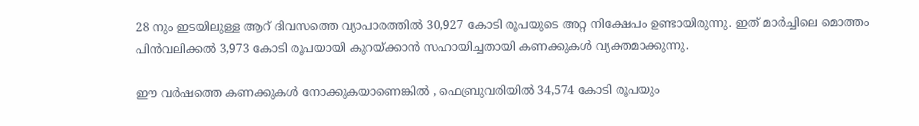28 നും ഇടയിലുള്ള ആറ് ദിവസത്തെ വ്യാപാരത്തിൽ 30,927 കോടി രൂപയുടെ അറ്റ നിക്ഷേപം ഉണ്ടായിരുന്നു. ഇത് മാർച്ചിലെ മൊത്തം പിൻവലിക്കൽ 3,973 കോടി രൂപയായി കുറയ്ക്കാൻ സഹായിച്ചതായി കണക്കുകൾ വ്യക്തമാക്കുന്നു.

ഈ വർഷത്തെ കണക്കുകൾ നോക്കുകയാണെങ്കിൽ , ഫെബ്രുവരിയിൽ 34,574 കോടി രൂപയും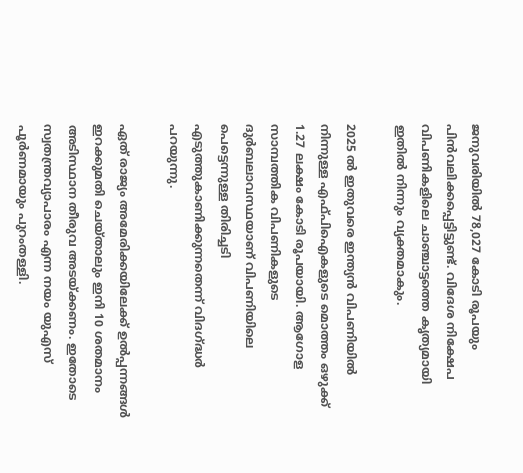ജനുവരിയിൽ 78,027 കോടി രൂപയും പിൻവലിക്കപ്പെട്ടിട്ടുണ്ട്. വിദേശ നിക്ഷേപ വിപണികളിലെ ചാഞ്ചാട്ടത്തെ കൃത്യമായി ഇതിൽ നിന്നും വ്യക്തമാകും.

2025 ൽ ഇതുവരെ ഇന്ത്യൻ വിപണിയിൽ നിന്നുള്ള എഫ്‌പി‌ഐകളുടെ മൊത്തം ഒഴുക്ക് 1.27 ലക്ഷം കോടി രൂപയായി. ആഗോള സാമ്പത്തിക വിപണികളുടെ ദുർബലാവസ്ഥയാണ് വിപണിയിലെ പെട്ടെന്നുള്ള തിരിച്ചടി എടുത്തുകാണിക്കുന്നതെന്ന് വിദഗ്ദ്ധർ പറയുന്നു.

ഏത് രാജ്യം അമേരിക്കയിലേക്ക് ഉല്‍പ്പന്നങ്ങള്‍ ഇറക്കുമതി ചെയ്താലും ഇനി 10 ശതമാനം അടിസ്ഥാന തീരുവ അടയ്ക്കണം. ഇതോടെ സ്വതന്ത്രവ്യാപാരം എന്ന നയം യുഎസ് പൂര്‍ണമായും പുറംതള്ളി.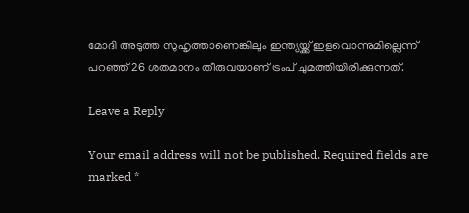മോദി അടുത്ത സുഹൃത്താണെങ്കിലും ഇന്ത്യയ്ക്ക് ഇളവൊന്നുമില്ലെന്ന് പറഞ്ഞ് 26 ശതമാനം തീരുവയാണ് ട്രംപ് ചുമത്തിയിരിക്കുന്നത്.

Leave a Reply

Your email address will not be published. Required fields are marked *